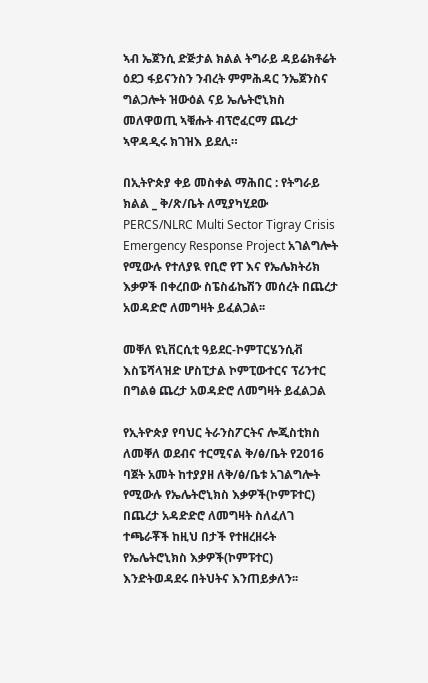ኣብ ኤጀንሲ ድጅታል ክልል ትግራይ ዳይሬክቶሬት ዕደጋ ፋይናንስን ንብረት ምምሕዳር ንኤጀንስና ግልጋሎት ዝውዕል ናይ ኤሌትሮኒክስ መለዋወጢ ኣቑሑት ብፕሮፈርማ ጨረታ ኣዋዳዲሩ ክገዝእ ይደሊ።

በኢትዮጵያ ቀይ መስቀል ማሕበር : የትግራይ ክልል _ ቅ/ጽ/ቤት ለሚያካሂደው PERCS/NLRC Multi Sector Tigray Crisis Emergency Response Project አገልግሎት የሚውሉ የተለያዪ የቢሮ የፐ እና የኤሌክትሪክ እቃዎች በቀረበው ስፔስፊኬሽን መሰረት በጨረታ አወዳድሮ ለመግዛት ይፈልጋል፡፡

መቐለ ዩኒቨርሲቲ ዓይደር-ኮምፐርሄንሲቭ እስፔሻላዝድ ሆስፒታል ኮምፒውተርና ፕሪንተር በግልፅ ጨረታ አወዳድሮ ለመግዛት ይፈልጋል

የኢትዮጵያ የባህር ትራንስፖርትና ሎጂስቲክስ ለመቐለ ወደብና ተርሚናል ቅ/ፅ/ቤት የ2016 ባጀት አመት ከተያያዘ ለቅ/ፅ/ቤቱ አገልግሎት የሚውሉ የኤሌትሮኒክስ እቃዎች(ኮምፑተር) በጨረታ አዳድድሮ ለመግዛት ስለፈለገ ተጫራቾች ከዚህ በታች የተዘረዘሩት የኤሌትሮኒክስ እቃዎች(ኮምፑተር) እንድትወዳደሩ በትህትና እንጠይቃለን፡፡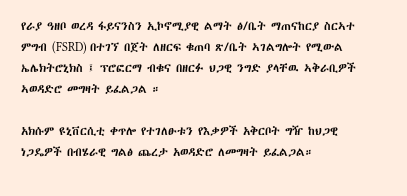የራያ ዓዘቦ ወረዳ ፋይናንስን ኢኮኖሚያዊ ልማት ፅ/ቤት ማጠናከርያ ስርኣተ ምግብ (FSRD) በተገኘ በጀት ለዘርፍ ቁጠባ ጽ/ቤት ኣገልግሎት የሚውል ኤሌክትሮኒክስ ፤ ፕሮፎርማ ብቁና በዘርፉ ህጋዊ ንግድ ያላቸዉ ኣቅራቢዎች ኣወዳድሮ መግዛት ይፈልጋል ።

አክሱም ዩኒቨርሲቲ ቀጥሎ የተገለፁቱን የእቃዎች አቅርቦት ግዥ ከህጋዊ ነጋዴዎች በብሄራዊ ግልፅ ጨረታ አወዳድሮ ለመግዛት ይፈልጋል።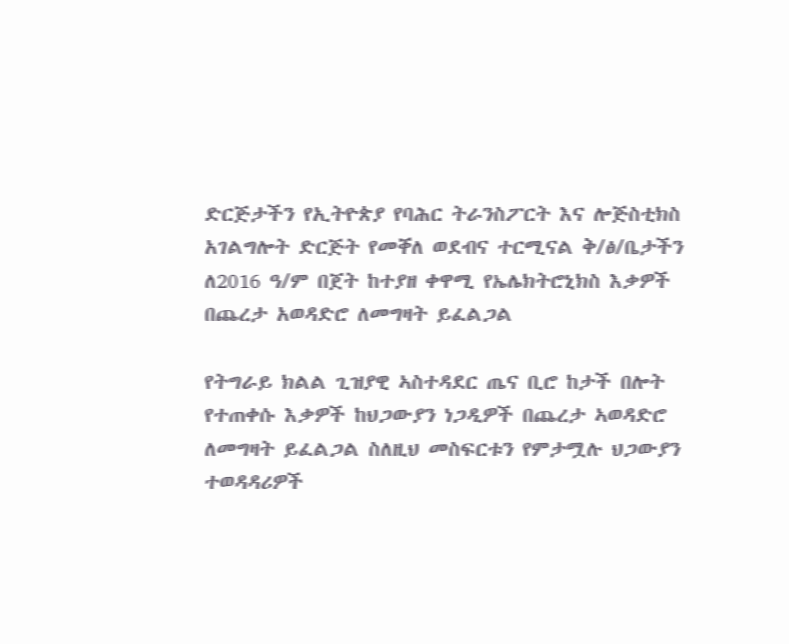ድርጅታችን የኢትዮጵያ የባሕር ትራንስፖርት እና ሎጅስቲክስ አገልግሎት ድርጅት የመቐለ ወደብና ተርሚናል ቅ/ፅ/ቤታችን ለ2016 ዓ/ም በጀት ከተያዘ ቀዋሚ የኤሌክትሮኒክስ እቃዎች በጨረታ አወዳድሮ ለመግዛት ይፈልጋል

የትግራይ ክልል ጊዝያዊ ኣስተዳደር ጤና ቢሮ ከታች በሎት የተጠቀሱ እቃዎች ከህጋውያን ነጋዲዎች በጨረታ ኣወዳድሮ ለመግዛት ይፈልጋል ስለዚህ መስፍርቱን የምታሟሉ ህጋውያን ተወዳዳሪዎች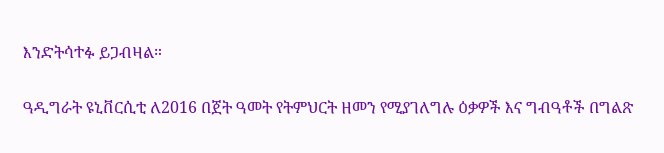እንድትሳተፉ ይጋብዛል።

ዓዲግራት ዩኒቨርሲቲ ለ2016 በጀት ዓመት የትምህርት ዘመን የሚያገለግሉ ዕቃዎች እና ግብዓቶች በግልጽ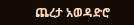ጨረታ አወዳድሮ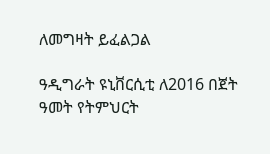ለመግዛት ይፈልጋል

ዓዲግራት ዩኒቨርሲቲ ለ2016 በጀት ዓመት የትምህርት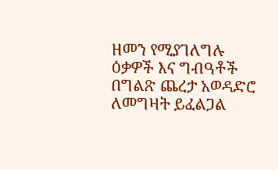ዘመን የሚያገለግሉ ዕቃዎች እና ግብዓቶች በግልጽ ጨረታ አወዳድሮ ለመግዛት ይፈልጋል